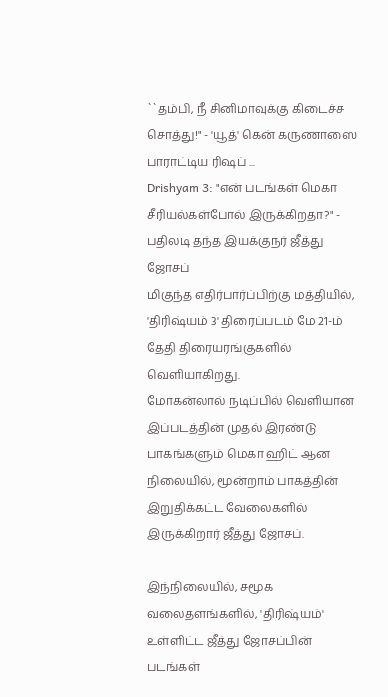``தம்பி, நீ சினிமாவுக்கு கிடைச்ச சொத்து!" - 'யூத்' கென் கருணாஸை பாராட்டிய ரிஷப் ...
Drishyam 3: "என் படங்கள் மெகா சீரியல்கள்போல் இருக்கிறதா?" - பதிலடி தந்த இயக்குநர் ஜீத்து ஜோசப்
மிகுந்த எதிர்பார்ப்பிற்கு மத்தியில், 'திரிஷ்யம் 3' திரைப்படம் மே 21-ம் தேதி திரையரங்குகளில் வெளியாகிறது.
மோகன்லால் நடிப்பில் வெளியான இப்படத்தின் முதல் இரண்டு பாகங்களும் மெகா ஹிட் ஆன நிலையில், மூன்றாம் பாகத்தின் இறுதிக்கட்ட வேலைகளில் இருக்கிறார் ஜீத்து ஜோசப்.

இந்நிலையில், சமூக வலைதளங்களில், 'திரிஷ்யம்' உள்ளிட்ட ஜீத்து ஜோசப்பின் படங்கள்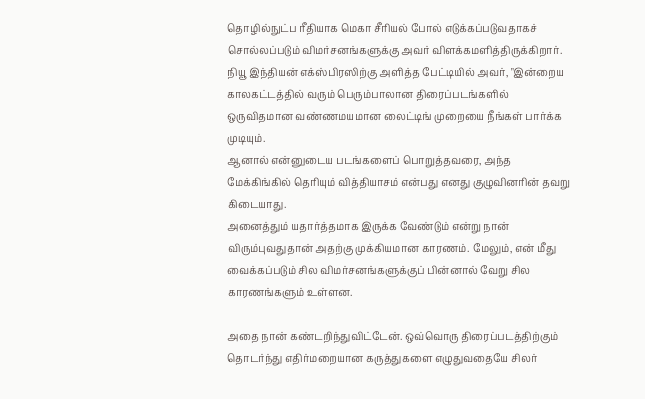தொழில்நுட்ப ரீதியாக மெகா சீரியல் போல் எடுக்கப்படுவதாகச் சொல்லப்படும் விமர்சனங்களுக்கு அவர் விளக்கமளித்திருக்கிறார்.
நியூ இந்தியன் எக்ஸ்பிரஸிற்கு அளித்த பேட்டியில் அவர், "இன்றைய காலகட்டத்தில் வரும் பெரும்பாலான திரைப்படங்களில் ஒருவிதமான வண்ணமயமான லைட்டிங் முறையை நீங்கள் பார்க்க முடியும்.
ஆனால் என்னுடைய படங்களைப் பொறுத்தவரை, அந்த மேக்கிங்கில் தெரியும் வித்தியாசம் என்பது எனது குழுவினரின் தவறு கிடையாது.
அனைத்தும் யதார்த்தமாக இருக்க வேண்டும் என்று நான் விரும்புவதுதான் அதற்கு முக்கியமான காரணம். மேலும், என் மீது வைக்கப்படும் சில விமர்சனங்களுக்குப் பின்னால் வேறு சில காரணங்களும் உள்ளன.

அதை நான் கண்டறிந்துவிட்டேன். ஒவ்வொரு திரைப்படத்திற்கும் தொடர்ந்து எதிர்மறையான கருத்துகளை எழுதுவதையே சிலர்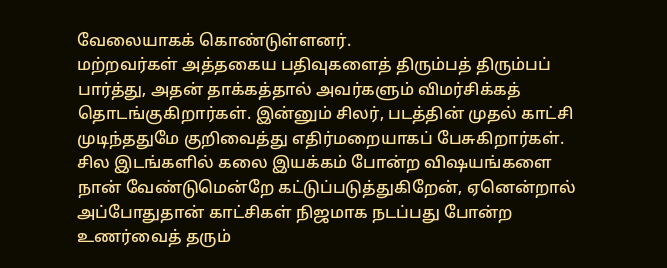வேலையாகக் கொண்டுள்ளனர்.
மற்றவர்கள் அத்தகைய பதிவுகளைத் திரும்பத் திரும்பப் பார்த்து, அதன் தாக்கத்தால் அவர்களும் விமர்சிக்கத் தொடங்குகிறார்கள். இன்னும் சிலர், படத்தின் முதல் காட்சி முடிந்ததுமே குறிவைத்து எதிர்மறையாகப் பேசுகிறார்கள்.
சில இடங்களில் கலை இயக்கம் போன்ற விஷயங்களை நான் வேண்டுமென்றே கட்டுப்படுத்துகிறேன், ஏனென்றால் அப்போதுதான் காட்சிகள் நிஜமாக நடப்பது போன்ற உணர்வைத் தரும்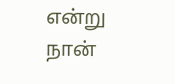என்று நான்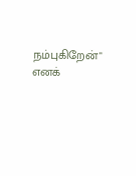நம்புகிறேன்" எனக்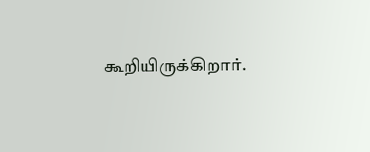கூறியிருக்கிறார்.